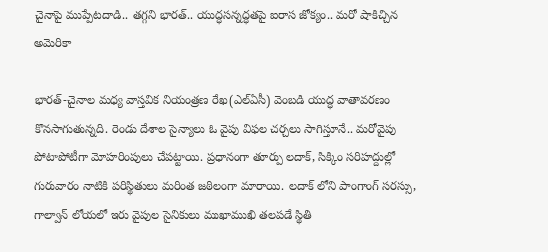చైనాపై ముప్పేటదాడి.. తగ్గని భారత్.. యుద్ధసన్నద్ధతపై ఐరాస జోక్యం.. మరో షాకిచ్చిన అమెరికా

భారత్-చైనాల మధ్య వాస్తవిక నియంత్రణ రేఖ(ఎల్ఏసీ) వెంబడి యుద్ధ వాతావరణం కొనసాగుతున్నది. రెండు దేశాల సైన్యాలు ఓ వైపు విఫల చర్చలు సాగిస్తూనే.. మరోవైపు పోటాపోటీగా మోహరింపులు చేపట్టాయి. ప్రధానంగా తూర్పు లదాక్, సిక్కిం సరిహద్దుల్లో గురువారం నాటికి పరిస్థితులు మరింత జఠిలంగా మారాయి. లదాక్ లోని పాంగాంగ్ సరస్సు, గాల్వాన్ లోయలో ఇరు వైపుల సైనికులు ముఖాముఖి తలపడే స్థితి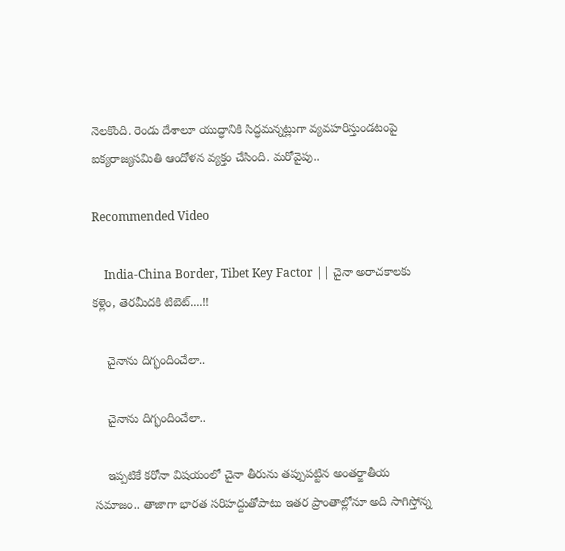నెలకొంది. రెండు దేశాలూ యుద్ధానికి సిద్ధమన్నట్లుగా వ్యవహరిస్తుండటంపై ఐక్యరాజ్యసమితి ఆందోళన వ్యక్తం చేసింది. మరోవైపు..

Recommended Video

    India-China Border, Tibet Key Factor || చైనా అరాచకాలకు కళ్లెం, తెరమీదకి టిబెట్....!!

    చైనాను దిగ్భందించేలా..

    చైనాను దిగ్భందించేలా..

    ఇప్పటికే కరోనా విషయంలో చైనా తీరును తప్పుపట్టిన అంతర్జాతీయ సమాజం.. తాజాగా భారత సరిహద్దుతోపాటు ఇతర ప్రాంతాల్లోనూ అది సాగిస్తోన్న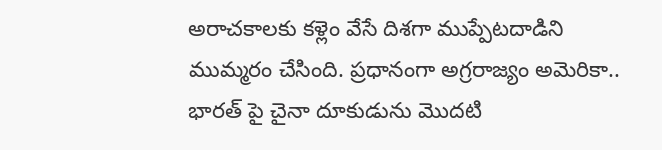అరాచకాలకు కళ్లెం వేసే దిశగా ముప్పేటదాడిని ముమ్మరం చేసింది. ప్రధానంగా అగ్రరాజ్యం అమెరికా.. భారత్ పై చైనా దూకుడును మొదటి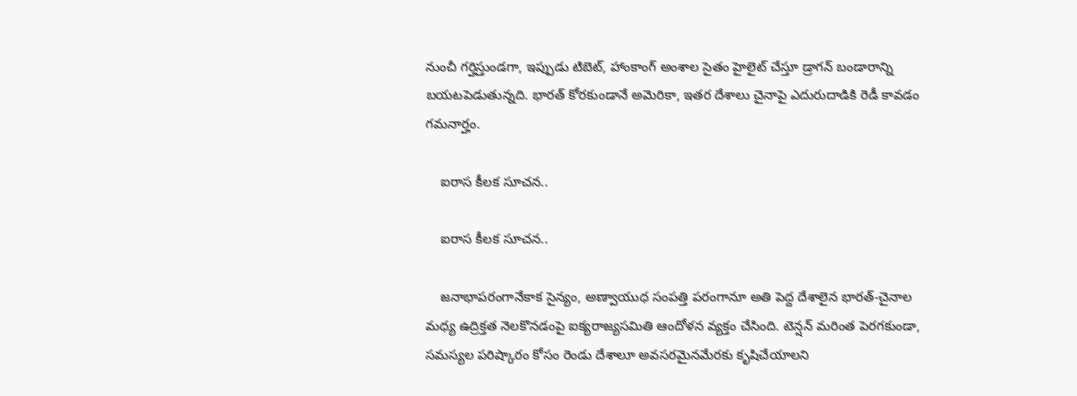నుంచీ గర్హిస్తుండగా, ఇప్పుడు టిబెట్, హాంకాంగ్ అంశాల సైతం హైలైట్ చేస్తూ డ్రాగన్ బండారాన్ని బయటపెడుతున్నది. భారత్ కోరకుండానే అమెరికా, ఇతర దేశాలు చైనాపై ఎదురుదాడికి రెడీ కావడం గమనార్హం.

    ఐరాస కీలక సూచన..

    ఐరాస కీలక సూచన..

    జనాభాపరంగానేకాక సైన్యం, అణ్వాయుధ సంపత్తి పరంగానూ అతి పెద్ద దేశాలైన భారత్-చైనాల మధ్య ఉద్రిక్తత నెలకొనడంపై ఐక్యరాజ్యసమితి ఆందోళన వ్యక్తం చేసింది. టెన్షన్ మరింత పెరగకుండా, సమస్యల పరిష్కారం కోసం రెండు దేశాలూ అవసరమైనమేరకు కృషిచేయాలని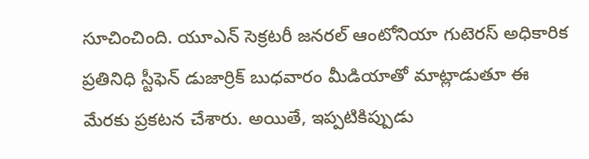సూచించింది. యూఎన్ సెక్రటరీ జనరల్ ఆంటోనియా గుటెరస్ అధికారిక ప్రతినిధి స్టీఫెన్‌ డుజార్రిక్ బుధవారం మీడియాతో మాట్లాడుతూ ఈ మేరకు ప్రకటన చేశారు. అయితే, ఇప్పటికిప్పుడు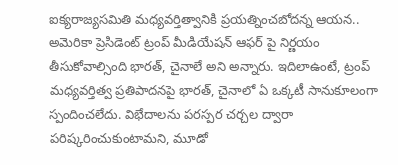ఐక్యరాజ్యసమితి మధ్యవర్తిత్వానికి ప్రయత్నించబోదన్న ఆయన.. అమెరికా ప్రెసిడెంట్ ట్రంప్ మీడియేషన్ ఆఫర్ పై నిర్ణయం తీసుకోవాల్సింది భారత్, చైనాలే అని అన్నారు. ఇదిలాఉంటే, ట్రంప్ మధ్యవర్తిత్వ ప్రతిపాదనపై భారత్, చైనాలో ఏ ఒక్కటీ సానుకూలంగా స్పందించలేదు. విభేదాలను పరస్పర చర్చల ద్వారా పరిష్కరించుకుంటామని, మూడో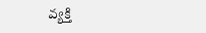వ్యక్తి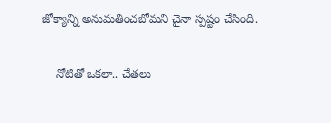జోక్యాన్ని అనుమతించబోమని చైనా స్పష్టం చేసింది.

    నోటితో ఒకలా.. చేతలు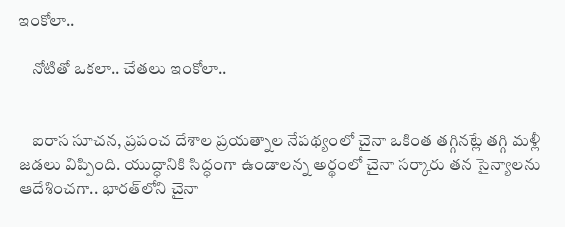ఇంకోలా..

    నోటితో ఒకలా.. చేతలు ఇంకోలా..


    ఐరాస సూచన, ప్రపంచ దేశాల ప్రయత్నాల నేపథ్యంలో చైనా ఒకింత తగ్గినట్లే తగ్గి మళ్లీ జడలు విప్పింది. యుద్ధానికి సిద్ధంగా ఉండాలన్న అర్థంలో చైనా సర్కారు తన సైన్యాలను ఆదేశించగా.. భారత్‌లోని చైనా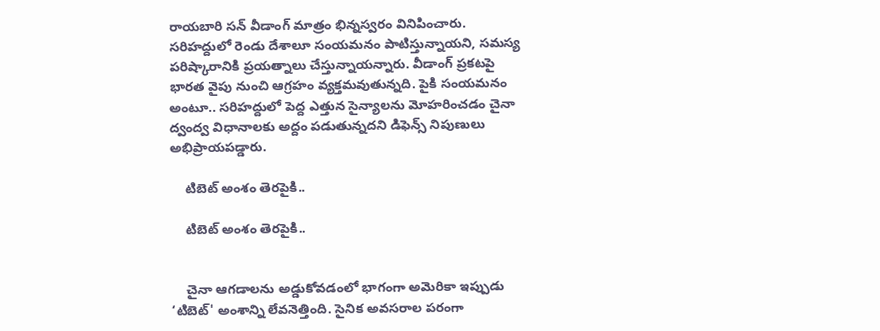రాయబారి సన్ వీడాంగ్ మాత్రం భిన్నస్వరం వినిపించారు. సరిహద్దులో రెండు దేశాలూ సంయమనం పాటిస్తున్నాయని, సమస్య పరిష్కారానికి ప్రయత్నాలు చేస్తున్నాయన్నారు. వీడాంగ్ ప్రకటపై భారత వైపు నుంచి ఆగ్రహం వ్యక్తమవుతున్నది. పైకి సంయమనం అంటూ.. సరిహద్దులో పెద్ద ఎత్తున సైన్యాలను మోహరించడం చైనా ద్వంద్వ విధానాలకు అద్దం పడుతున్నదని డిఫెన్స్ నిపుణులు అభిప్రాయపడ్డారు.

    టిబెట్ అంశం తెరపైకి..

    టిబెట్ అంశం తెరపైకి..


    చైనా ఆగడాలను అడ్డుకోవడంలో భాగంగా అమెరికా ఇప్పుడు ‘టిబెట్' అంశాన్ని లేవనెత్తింది. సైనిక అవసరాల పరంగా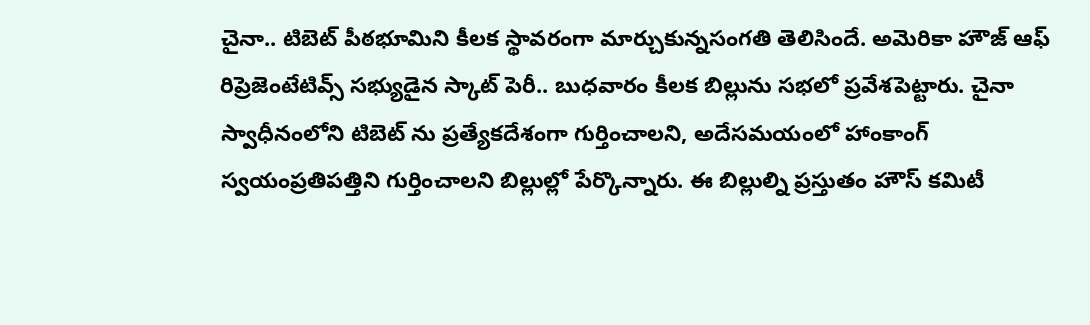చైనా.. టిబెట్ పీఠభూమిని కీలక స్థావరంగా మార్చుకున్నసంగతి తెలిసిందే. అమెరికా హౌజ్ ఆఫ్ రిప్రెజెంటేటివ్స్ సభ్యుడైన స్కాట్ పెరీ.. బుధవారం కీలక బిల్లును సభలో ప్రవేశపెట్టారు. చైనా స్వాధీనంలోని టిబెట్ ను ప్రత్యేకదేశంగా గుర్తించాలని, అదేసమయంలో హాంకాంగ్ స్వయంప్రతిపత్తిని గుర్తించాలని బిల్లుల్లో పేర్కొన్నారు. ఈ బిల్లుల్ని ప్రస్తుతం హౌస్ కమిటీ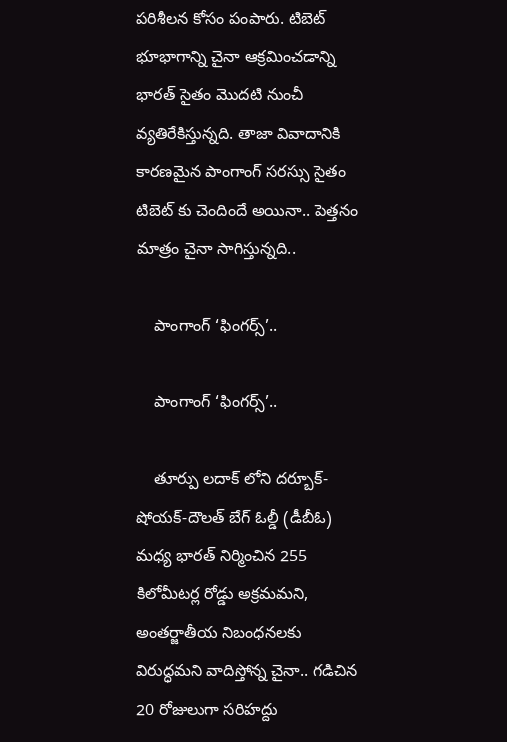పరిశీలన కోసం పంపారు. టిబెట్ భూభాగాన్ని చైనా ఆక్రమించడాన్ని భారత్ సైతం మొదటి నుంచీ వ్యతిరేకిస్తున్నది. తాజా వివాదానికి కారణమైన పాంగాంగ్ సరస్సు సైతం టిబెట్ కు చెందిందే అయినా.. పెత్తనం మాత్రం చైనా సాగిస్తున్నది..

    పాంగాంగ్ ‘ఫింగర్స్’..

    పాంగాంగ్ ‘ఫింగర్స్’..

    తూర్పు లదాక్ లోని దర్బూక్-షోయక్-దౌలత్ బేగ్ ఓల్డీ (డీబీఓ) మధ్య భారత్ నిర్మించిన 255 కిలోమీటర్ల రోడ్డు అక్రమమని, అంతర్జాతీయ నిబంధనలకు విరుద్ధమని వాదిస్తోన్న చైనా.. గడిచిన 20 రోజులుగా సరిహద్దు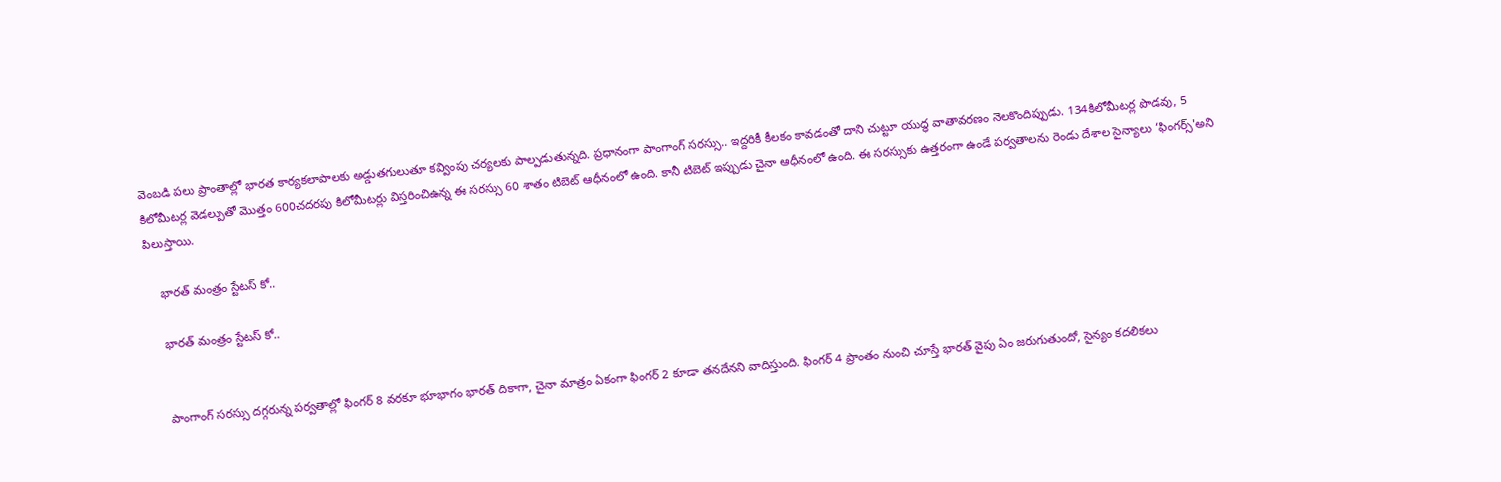వెంబడి పలు ప్రాంతాల్లో భారత కార్యకలాపాలకు అడ్డుతగులుతూ కవ్వింపు చర్యలకు పాల్పడుతున్నది. ప్రధానంగా పాంగాంగ్ సరస్సు.. ఇద్దరికీ కీలకం కావడంతో దాని చుట్టూ యుద్ధ వాతావరణం నెలకొందిప్పుడు. 134కిలోమీటర్ల పొడవు, 5 కిలోమీటర్ల వెడల్పుతో మొత్తం 600చదరపు కిలోమీటర్లు విస్తరించిఉన్న ఈ సరస్సు 60 శాతం టిబెట్ ఆధీనంలో ఉంది. కానీ టిబెట్ ఇప్పుడు చైనా ఆధీనంలో ఉంది. ఈ సరస్సుకు ఉత్తరంగా ఉండే పర్వతాలను రెండు దేశాల సైన్యాలు ‘ఫింగర్స్'అని పిలుస్తాయి.

    భారత్ మంత్రం స్టేటస్ కో..

    భారత్ మంత్రం స్టేటస్ కో..


    పాంగాంగ్ సరస్సు దగ్గరున్న పర్వతాల్లో ఫింగర్ 8 వరకూ భూభాగం భారత్ దికాగా, చైనా మాత్రం ఏకంగా ఫింగర్ 2 కూడా తనదేనని వాదిస్తుంది. ఫింగర్ 4 ప్రాంతం నుంచి చూస్తే భారత్ వైపు ఏం జరుగుతుందో, సైన్యం కదలికలు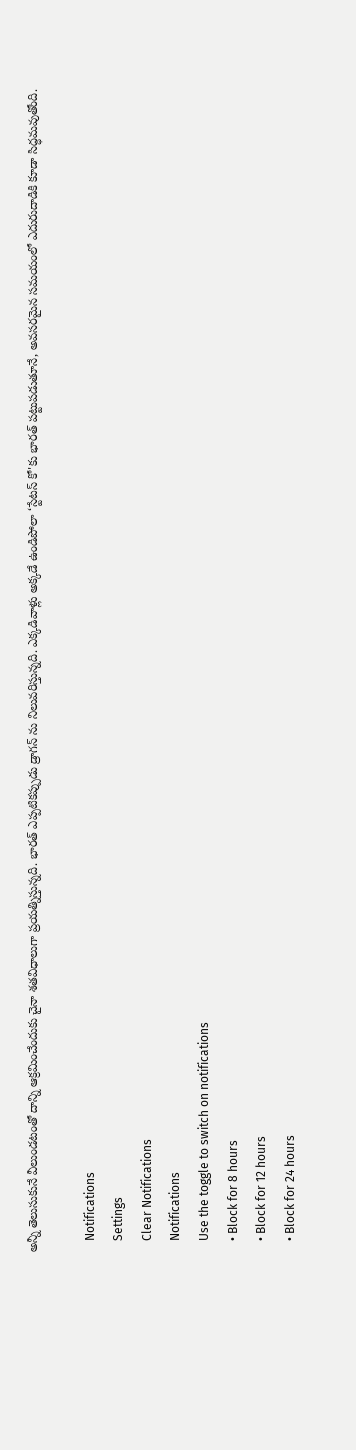అన్నీ తెలుసుకునే వీలుండటంతో దాన్ని ఆక్రమించేందుకు చైనా శతవిధాలుగా ప్రయత్నిస్తున్నది. భారత్ ఎప్పటికప్పుడు డ్రాగన్ ను నిలువరిస్తున్నది. ఎక్కడివాళ్లు అక్కడే ఉండిపోలా ‘స్టేటస్ కో'కు భారత్ పట్టుపడుతూనే, అవసరమైన సమయంలో ఎదురుదాడికి కూడా సిద్ధమవుతోంది.

    Notifications
    Settings
    Clear Notifications
    Notifications
    Use the toggle to switch on notifications
    • Block for 8 hours
    • Block for 12 hours
    • Block for 24 hours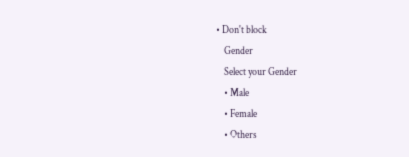• Don't block
    Gender
    Select your Gender
    • Male
    • Female
    • Others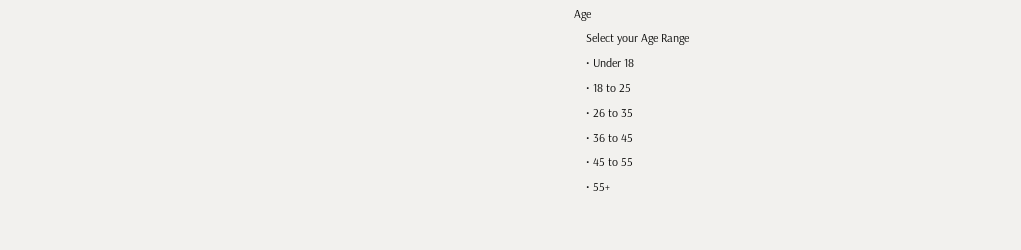Age
    Select your Age Range
    • Under 18
    • 18 to 25
    • 26 to 35
    • 36 to 45
    • 45 to 55
    • 55+